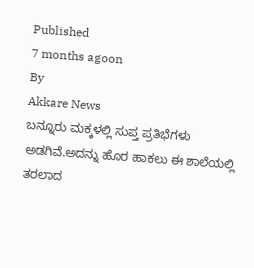Published
7 months agoon
By
Akkare News
ಬನ್ನೂರು ಮಕ್ಕಳಲ್ಲಿ ಸುಪ್ತ ಪ್ರತಿಭೆಗಳು ಅಡಗಿವೆ.ಅದನ್ನು ಹೊರ ಹಾಕಲು ಈ ಶಾಲೆಯಲ್ಲಿ ತರಲಾದ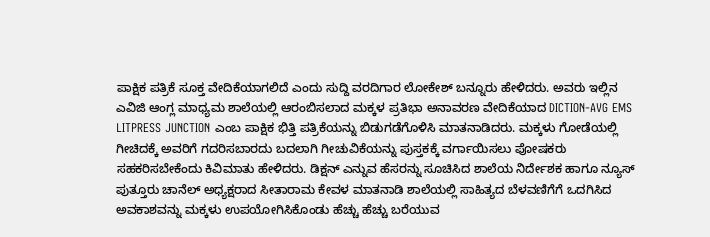ಪಾಕ್ಷಿಕ ಪತ್ರಿಕೆ ಸೂಕ್ತ ವೇದಿಕೆಯಾಗಲಿದೆ ಎಂದು ಸುದ್ದಿ ವರದಿಗಾರ ಲೋಕೇಶ್ ಬನ್ನೂರು ಹೇಳಿದರು. ಅವರು ಇಲ್ಲಿನ ಎವಿಜಿ ಆಂಗ್ಲ ಮಾಧ್ಯಮ ಶಾಲೆಯಲ್ಲಿ ಆರಂಬಿಸಲಾದ ಮಕ್ಕಳ ಪ್ರತಿಭಾ ಅನಾವರಣ ವೇದಿಕೆಯಾದ DICTION-AVG EMS LITPRESS JUNCTION ಎಂಬ ಪಾಕ್ಷಿಕ ಭಿತ್ತಿ ಪತ್ರಿಕೆಯನ್ನು ಬಿಡುಗಡೆಗೊಳಿಸಿ ಮಾತನಾಡಿದರು. ಮಕ್ಕಳು ಗೋಡೆಯಲ್ಲಿ ಗೀಚಿದಕ್ಕೆ ಅವರಿಗೆ ಗದರಿಸಬಾರದು ಬದಲಾಗಿ ಗೀಚುವಿಕೆಯನ್ನು ಪುಸ್ತಕಕ್ಕೆ ವರ್ಗಾಯಿಸಲು ಪೋಷಕರು ಸಹಕರಿಸಬೇಕೆಂದು ಕಿವಿಮಾತು ಹೇಳಿದರು. ಡಿಕ್ಷನ್ ಎನ್ನುವ ಹೆಸರನ್ನು ಸೂಚಿಸಿದ ಶಾಲೆಯ ನಿರ್ದೇಶಕ ಹಾಗೂ ನ್ಯೂಸ್ ಪುತ್ತೂರು ಚಾನೆಲ್ ಅಧ್ಯಕ್ಷರಾದ ಸೀತಾರಾಮ ಕೇವಳ ಮಾತನಾಡಿ ಶಾಲೆಯಲ್ಲಿ ಸಾಹಿತ್ಯದ ಬೆಳವಣಿಗೆಗೆ ಒದಗಿಸಿದ ಅವಕಾಶವನ್ನು ಮಕ್ಕಳು ಉಪಯೋಗಿಸಿಕೊಂಡು ಹೆಚ್ಚು ಹೆಚ್ಚು ಬರೆಯುವ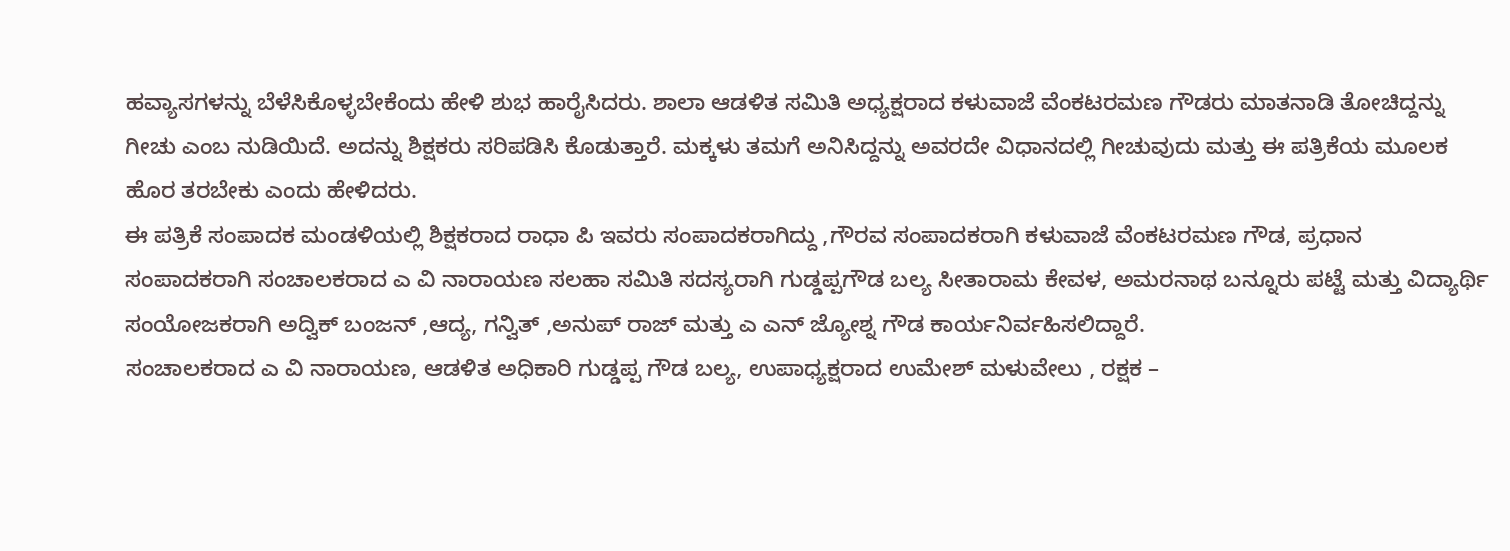ಹವ್ಯಾಸಗಳನ್ನು ಬೆಳೆಸಿಕೊಳ್ಳಬೇಕೆಂದು ಹೇಳಿ ಶುಭ ಹಾರೈಸಿದರು. ಶಾಲಾ ಆಡಳಿತ ಸಮಿತಿ ಅಧ್ಯಕ್ಷರಾದ ಕಳುವಾಜೆ ವೆಂಕಟರಮಣ ಗೌಡರು ಮಾತನಾಡಿ ತೋಚಿದ್ದನ್ನು ಗೀಚು ಎಂಬ ನುಡಿಯಿದೆ. ಅದನ್ನು ಶಿಕ್ಷಕರು ಸರಿಪಡಿಸಿ ಕೊಡುತ್ತಾರೆ. ಮಕ್ಕಳು ತಮಗೆ ಅನಿಸಿದ್ದನ್ನು ಅವರದೇ ವಿಧಾನದಲ್ಲಿ ಗೀಚುವುದು ಮತ್ತು ಈ ಪತ್ರಿಕೆಯ ಮೂಲಕ ಹೊರ ತರಬೇಕು ಎಂದು ಹೇಳಿದರು.
ಈ ಪತ್ರಿಕೆ ಸಂಪಾದಕ ಮಂಡಳಿಯಲ್ಲಿ ಶಿಕ್ಷಕರಾದ ರಾಧಾ ಪಿ ಇವರು ಸಂಪಾದಕರಾಗಿದ್ದು ,ಗೌರವ ಸಂಪಾದಕರಾಗಿ ಕಳುವಾಜೆ ವೆಂಕಟರಮಣ ಗೌಡ, ಪ್ರಧಾನ ಸಂಪಾದಕರಾಗಿ ಸಂಚಾಲಕರಾದ ಎ ವಿ ನಾರಾಯಣ ಸಲಹಾ ಸಮಿತಿ ಸದಸ್ಯರಾಗಿ ಗುಡ್ಡಪ್ಪಗೌಡ ಬಲ್ಯ ಸೀತಾರಾಮ ಕೇವಳ, ಅಮರನಾಥ ಬನ್ನೂರು ಪಟ್ಟೆ ಮತ್ತು ವಿದ್ಯಾರ್ಥಿ ಸಂಯೋಜಕರಾಗಿ ಅದ್ವಿಕ್ ಬಂಜನ್ ,ಆದ್ಯ, ಗನ್ವಿತ್ ,ಅನುಪ್ ರಾಜ್ ಮತ್ತು ಎ ಎನ್ ಜ್ಯೋಶ್ನ ಗೌಡ ಕಾರ್ಯನಿರ್ವಹಿಸಲಿದ್ದಾರೆ.
ಸಂಚಾಲಕರಾದ ಎ ವಿ ನಾರಾಯಣ, ಆಡಳಿತ ಅಧಿಕಾರಿ ಗುಡ್ಡಪ್ಪ ಗೌಡ ಬಲ್ಯ, ಉಪಾಧ್ಯಕ್ಷರಾದ ಉಮೇಶ್ ಮಳುವೇಲು , ರಕ್ಷಕ –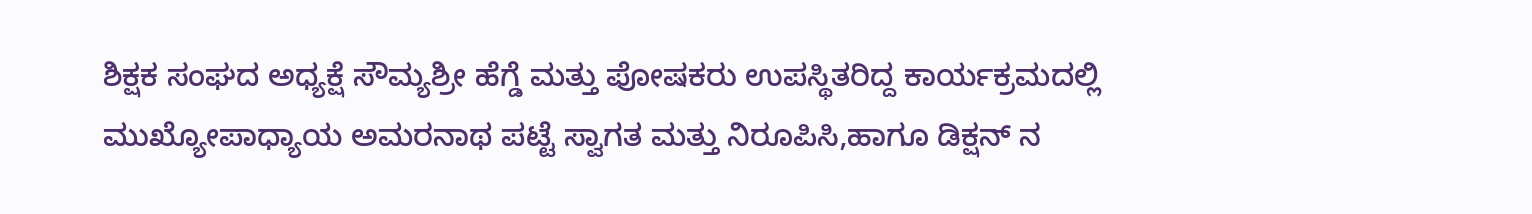ಶಿಕ್ಷಕ ಸಂಘದ ಅಧ್ಯಕ್ಷೆ ಸೌಮ್ಯಶ್ರೀ ಹೆಗ್ಡೆ ಮತ್ತು ಪೋಷಕರು ಉಪಸ್ಥಿತರಿದ್ದ ಕಾರ್ಯಕ್ರಮದಲ್ಲಿ ಮುಖ್ಯೋಪಾಧ್ಯಾಯ ಅಮರನಾಥ ಪಟ್ಟೆ ಸ್ವಾಗತ ಮತ್ತು ನಿರೂಪಿಸಿ,ಹಾಗೂ ಡಿಕ್ಷನ್ ನ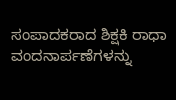ಸಂಪಾದಕರಾದ ಶಿಕ್ಷಕಿ ರಾಧಾ ವಂದನಾರ್ಪಣೆಗಳನ್ನು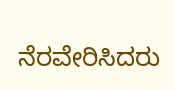ನೆರವೇರಿಸಿದರು